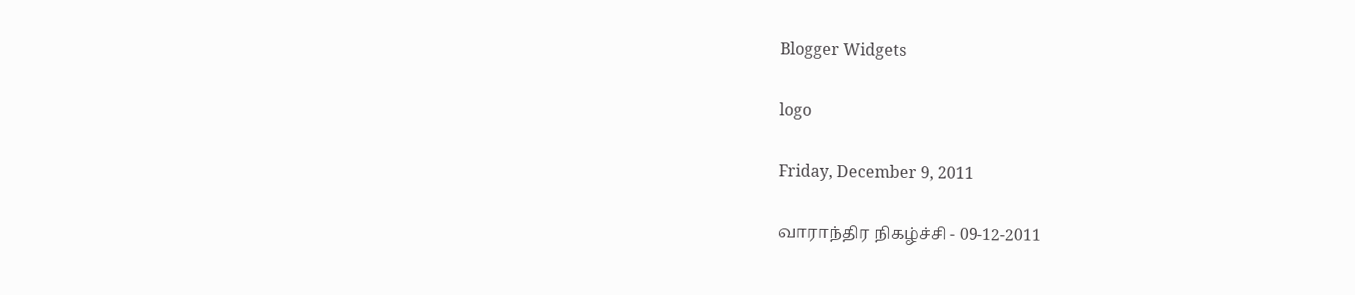Blogger Widgets

logo

Friday, December 9, 2011

வாராந்திர நிகழ்ச்சி - 09-12-2011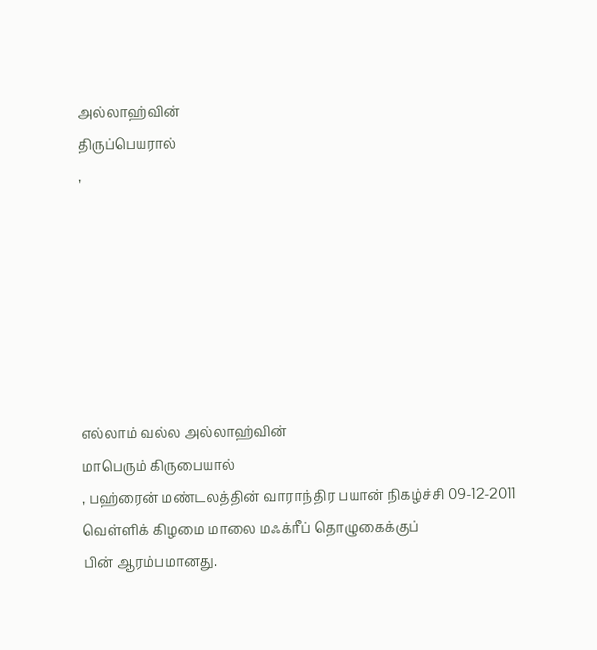அல்லாஹ்வின்
திருப்பெயரால்
,







எல்லாம் வல்ல அல்லாஹ்வின்
மாபெரும் கிருபையால்
, பஹ்ரைன் மண்டலத்தின் வாராந்திர பயான் நிகழ்ச்சி 09-12-2011 வெள்ளிக் கிழமை மாலை மஃக்ரீப் தொழுகைக்குப்
பின் ஆரம்பமானது.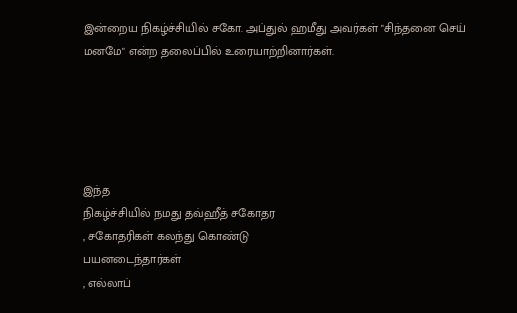இன்றைய நிகழ்ச்சியில் சகோ. அப்துல் ஹமீது அவர்கள் "சிந்தனை செய் மனமே" என்ற தலைப்பில் உரையாற்றினார்கள்.





இந்த
நிகழ்ச்சியில் நமது தவ்ஹீத் சகோதர
, சகோதரிகள் கலந்து கொண்டு
பயனடைந்தார்கள்
, எல்லாப்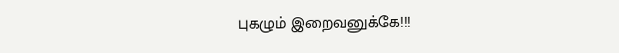புகழும் இறைவனுக்கே!!!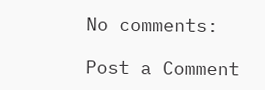No comments:

Post a Comment